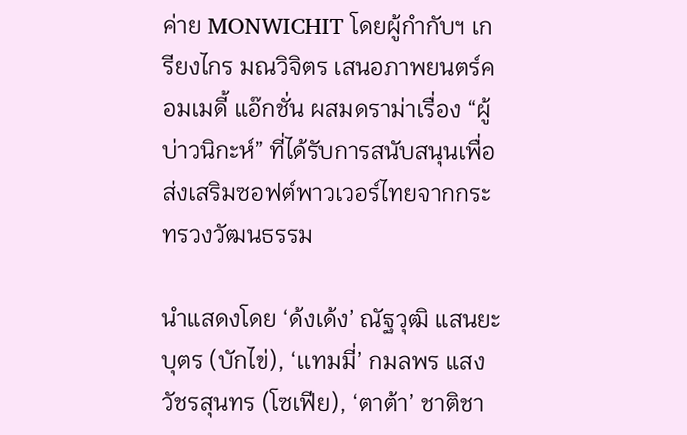ค่าย MONWICHIT โดยผู้กำกับฯ เกรียงไกร มณวิจิตร เสนอภาพยนตร์คอมเมดี้ แอ๊กชั่น ผสมดราม่าเรื่อง “ผู้บ่าวนิกะห์” ที่ได้รับการสนับสนุนเพื่อส่งเสริมซอฟต์พาวเวอร์ไทยจากกระทรวงวัฒนธรรม

นำแสดงโดย ‘ด้งเด้ง’ ณัฐวุฒิ แสนยะบุตร (บักไข่), ‘เเทมมี่’ กมลพร แสงวัชรสุนทร (โซเฟีย), ‘ตาต้า’ ชาติชา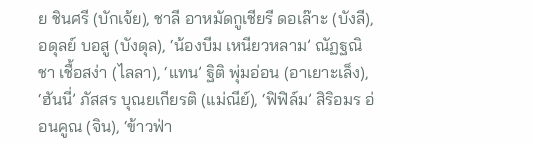ย ชินศรี (บักเจ้ย), ชาลี อาหมัดกูเชียรี ดอเล๊าะ (บังลี), อดุลย์ บอสู (บังดุล), ‘น้องบีม เหนียวหลาม’ ณัฏฐณิชา เชื้อสง่า (ไลลา), ‘แทน’ ฐิติ พุ่มอ่อน (อาเยาะเล็ง), ‘ฮันนี่’ ภัสสร บุณยเกียรติ (แม่ณีย์), ‘ฟิฟิล์ม’ สิริอมร อ่อนคูณ (จิน), ‘ข้าวฟ่า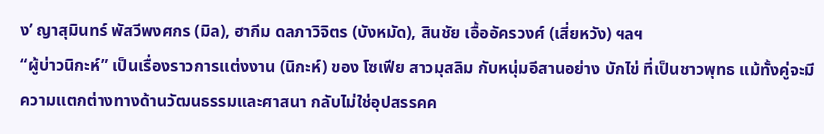ง’ ญาสุมินทร์ พัสวีพงศกร (มิล), ฮากีม ดลภาวิจิตร (บังหมัด), สินชัย เอื้ออัครวงศ์ (เสี่ยหวัง) ฯลฯ
“ผู้บ่าวนิกะห์” เป็นเรื่องราวการเเต่งงาน (นิกะห์) ของ โซเฟีย สาวมุสลิม กับหนุ่มอีสานอย่าง บักไข่ ที่เป็นชาวพุทธ แม้ทั้งคู่จะมีความเเตกต่างทางด้านวัฒนธรรมและศาสนา กลับไม่ใช่อุปสรรคค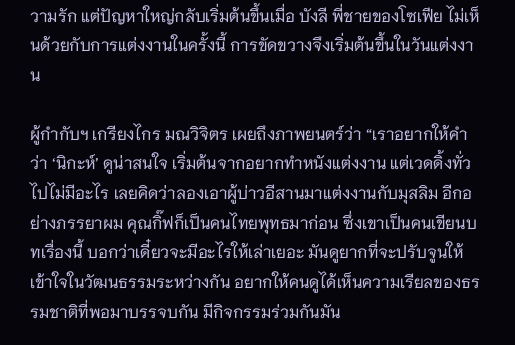วามรัก แต่ปัญหาใหญ่กลับเริ่มต้นขึ้นเมื่อ บังลี พี่ชายของโซเฟีย ไม่เห็นด้วยกับการแต่งงานในครั้งนี้ การขัดขวางจึงเริ่มต้นขึ้นในวันแต่งงาน

ผู้กำกับฯ เกรียงไกร มณวิจิตร เผยถึงภาพยนตร์ว่า “เราอยากให้คำว่า ‘นิกะห์’ ดูน่าสนใจ เริ่มต้นจากอยากทำหนังแต่งงาน แต่เวดดิ้งทั่วไปไม่มีอะไร เลยคิดว่าลองเอาผู้บ่าวอีสานมาแต่งงานกับมุสลิม อีกอย่างภรรยาผม คุณกิ๊ฟก็เป็นคนไทยพุทธมาก่อน ซึ่งเขาเป็นคนเขียนบทเรื่องนี้ บอกว่าเดี๋ยวจะมีอะไรให้เล่าเยอะ มันดูยากที่จะปรับจูนให้เข้าใจในวัฒนธรรมระหว่างกัน อยากให้คนดูได้เห็นความเรียลของธรรมชาติที่พอมาบรรจบกัน มีกิจกรรมร่วมกันมัน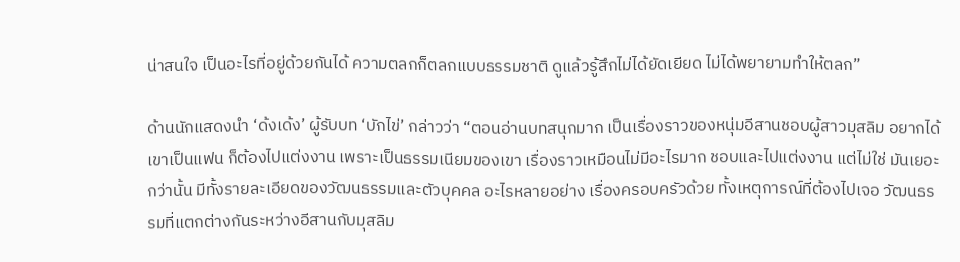น่าสนใจ เป็นอะไรที่อยู่ด้วยกันได้ ความตลกก็ตลกแบบธรรมชาติ ดูแล้วรู้สึกไม่ได้ยัดเยียด ไม่ได้พยายามทำให้ตลก”

ด้านนักแสดงนำ ‘ด้งเด้ง’ ผู้รับบท ‘บักไข่’ กล่าวว่า “ตอนอ่านบทสนุกมาก เป็นเรื่องราวของหนุ่มอีสานชอบผู้สาวมุสลิม อยากได้เขาเป็นแฟน ก็ต้องไปแต่งงาน เพราะเป็นธรรมเนียมของเขา เรื่องราวเหมือนไม่มีอะไรมาก ชอบและไปแต่งงาน แต่ไม่ใช่ มันเยอะกว่านั้น มีทั้งรายละเอียดของวัฒนธรรมและตัวบุคคล อะไรหลายอย่าง เรื่องครอบครัวด้วย ทั้งเหตุการณ์ที่ต้องไปเจอ วัฒนธรรมที่แตกต่างกันระหว่างอีสานกับมุสลิม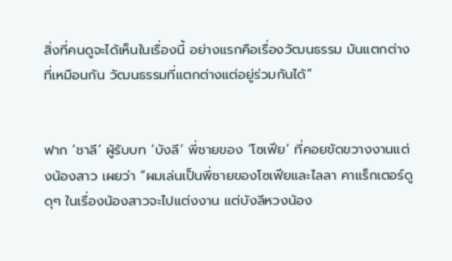สิ่งที่คนดูจะได้เห็นในเรื่องนี้ อย่างแรกคือเรื่องวัฒนธรรม มันแตกต่างที่เหมือนกัน วัฒนธรรมที่แตกต่างแต่อยู่ร่วมกันได้”


ฟาก ‘ชาลี’ ผู้รับบท ‘บังลี’ พี่ชายของ ‘โซเฟีย’ ที่คอยขัดขวางงานแต่งน้องสาว เผยว่า “ผมเล่นเป็นพี่ชายของโซเฟียและไลลา คาแร็กเตอร์ดูดุๆ ในเรื่องน้องสาวจะไปแต่งงาน แต่บังลีหวงน้อง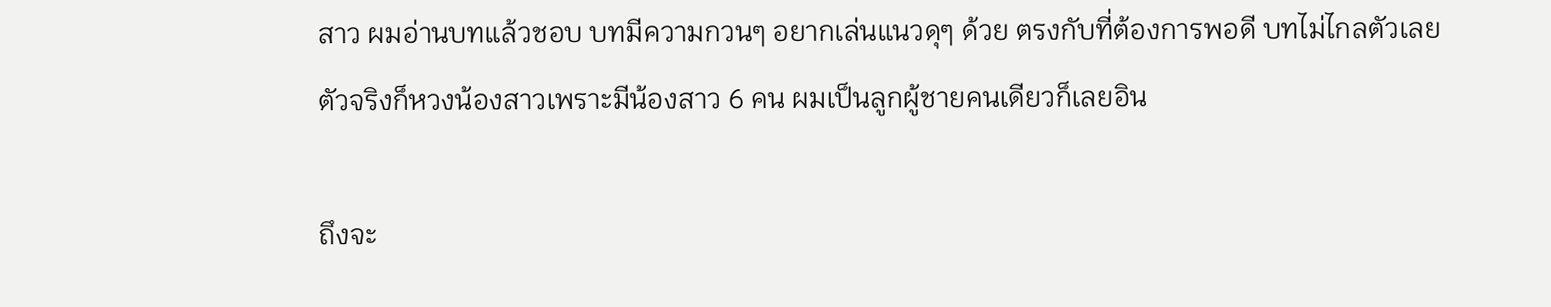สาว ผมอ่านบทแล้วชอบ บทมีความกวนๆ อยากเล่นแนวดุๆ ด้วย ตรงกับที่ต้องการพอดี บทไม่ไกลตัวเลย ตัวจริงก็หวงน้องสาวเพราะมีน้องสาว 6 คน ผมเป็นลูกผู้ชายคนเดียวก็เลยอิน

ถึงจะ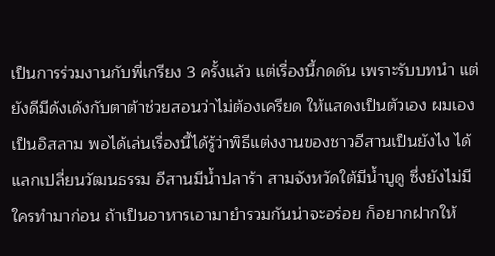เป็นการร่วมงานกับพี่เกรียง 3 ครั้งแล้ว แต่เรื่องนี้กดดัน เพราะรับบทนำ แต่ยังดีมีด้งเด้งกับตาต้าช่วยสอนว่าไม่ต้องเครียด ให้แสดงเป็นตัวเอง ผมเองเป็นอิสลาม พอได้เล่นเรื่องนี้ได้รู้ว่าพิธีแต่งงานของชาวอีสานเป็นยังไง ได้แลกเปลี่ยนวัฒนธรรม อีสานมีน้ำปลาร้า สามจังหวัดใต้มีน้ำบูดู ซึ่งยังไม่มีใครทำมาก่อน ถ้าเป็นอาหารเอามายำรวมกันน่าจะอร่อย ก็อยากฝากให้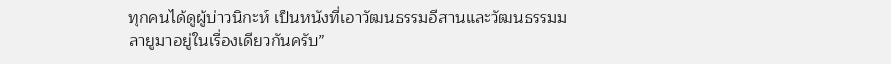ทุกคนได้ดูผู้บ่าวนิกะห์ เป็นหนังที่เอาวัฒนธรรมอีสานและวัฒนธรรมมลายูมาอยู่ในเรื่องเดียวกันครับ”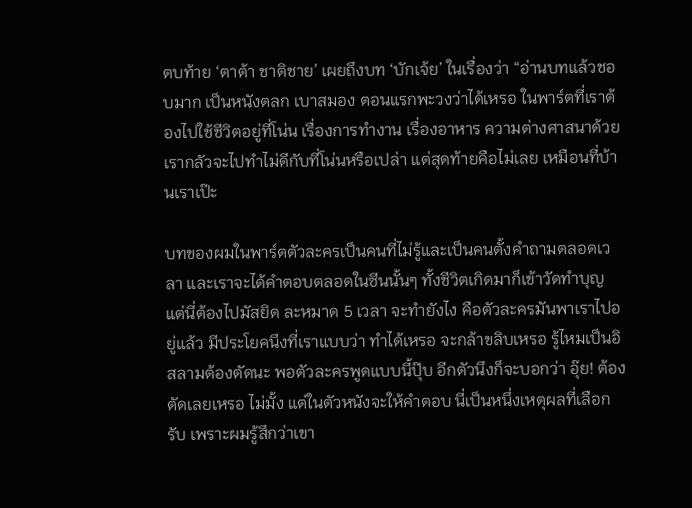ตบท้าย ‘ตาต้า ชาติชาย’ เผยถึงบท ‘บักเจ้ย’ ในเรื่องว่า “อ่านบทแล้วชอบมาก เป็นหนังตลก เบาสมอง ตอนแรกพะวงว่าได้เหรอ ในพาร์ตที่เราต้องไปใช้ชีวิตอยู่ที่โน่น เรื่องการทำงาน เรื่องอาหาร ความต่างศาสนาด้วย เรากลัวจะไปทำไม่ดีกับที่โน่นหรือเปล่า แต่สุดท้ายคือไม่เลย เหมือนที่บ้านเราเป๊ะ

บทของผมในพาร์ตตัวละครเป็นคนที่ไม่รู้และเป็นคนตั้งคำถามตลอดเวลา และเราจะได้คำตอบตลอดในซีนนั้นๆ ทั้งชีวิตเกิดมาก็เข้าวัดทำบุญ แต่นี่ต้องไปมัสยิด ละหมาด 5 เวลา จะทำยังไง คือตัวละครมันพาเราไปอยู่แล้ว มีประโยคนึงที่เราแบบว่า ทำได้เหรอ จะกล้าขลิบเหรอ รู้ไหมเป็นอิสลามต้องตัดนะ พอตัวละครพูดแบบนี้ปุ๊บ อีกตัวนึงก็จะบอกว่า อุ๊ย! ต้องตัดเลยเหรอ ไม่มั้ง แต่ในตัวหนังจะให้คำตอบ นี่เป็นหนึ่งเหตุผลที่เลือกรับ เพราะผมรู้สึกว่าเขา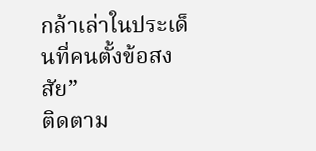กล้าเล่าในประเด็นที่คนตั้งข้อสงสัย”
ติดตาม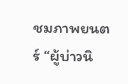ชมภาพยนตร์ “ผู้บ่าวนิ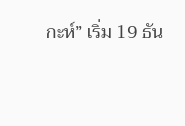กะห์” เริ่ม 19 ธัน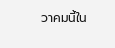วาคมนี้ใน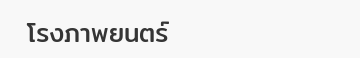โรงภาพยนตร์